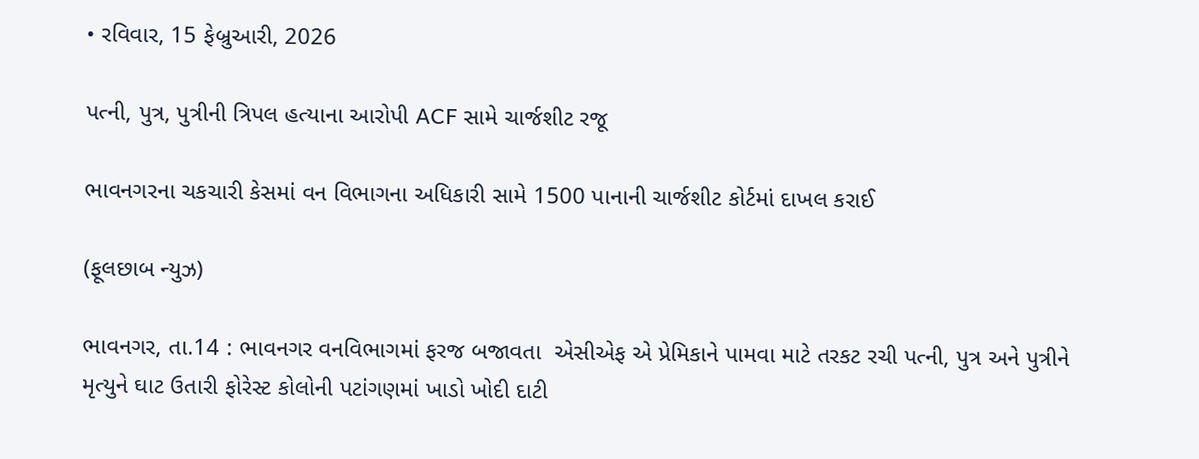• રવિવાર, 15 ફેબ્રુઆરી, 2026

પત્ની, પુત્ર, પુત્રીની ત્રિપલ હત્યાના આરોપી ACF સામે ચાર્જશીટ રજૂ

ભાવનગરના ચકચારી કેસમાં વન વિભાગના અધિકારી સામે 1500 પાનાની ચાર્જશીટ કોર્ટમાં દાખલ કરાઈ

(ફૂલછાબ ન્યુઝ)

ભાવનગર, તા.14 : ભાવનગર વનવિભાગમાં ફરજ બજાવતા  એસીએફ એ પ્રેમિકાને પામવા માટે તરકટ રચી પત્ની, પુત્ર અને પુત્રીને મૃત્યુને ઘાટ ઉતારી ફોરેસ્ટ કોલોની પટાંગણમાં ખાડો ખોદી દાટી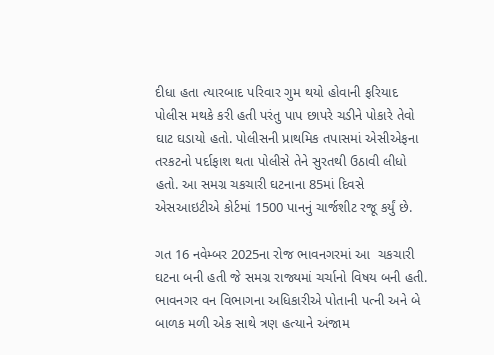દીધા હતા ત્યારબાદ પરિવાર ગુમ થયો હોવાની ફરિયાદ પોલીસ મથકે કરી હતી પરંતુ પાપ છાપરે ચડીને પોકારે તેવો ઘાટ ઘડાયો હતો. પોલીસની પ્રાથમિક તપાસમાં એસીએફના તરકટનો પર્દાફાશ થતા પોલીસે તેને સુરતથી ઉઠાવી લીધો હતો. આ સમગ્ર ચકચારી ઘટનાના 85માં દિવસે એસઆઇટીએ કોર્ટમાં 1500 પાનનું ચાર્જશીટ રજૂ કર્યું છે.

ગત 16 નવેમ્બર 2025ના રોજ ભાવનગરમાં આ  ચકચારી ઘટના બની હતી જે સમગ્ર રાજ્યમાં ચર્ચાનો વિષય બની હતી. ભાવનગર વન વિભાગના અધિકારીએ પોતાની પત્ની અને બે બાળક મળી એક સાથે ત્રણ હત્યાને અંજામ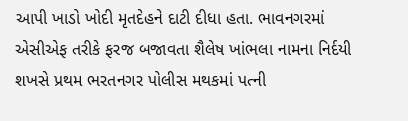આપી ખાડો ખોદી મૃતદેહને દાટી દીધા હતા. ભાવનગરમાં એસીએફ તરીકે ફરજ બજાવતા શૈલેષ ખાંભલા નામના નિર્દયી શખસે પ્રથમ ભરતનગર પોલીસ મથકમાં પત્ની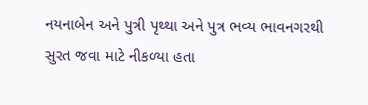નયનાબેન અને પુત્રી પૃથ્થા અને પુત્ર ભવ્ય ભાવનગરથી સુરત જવા માટે નીકળ્યા હતા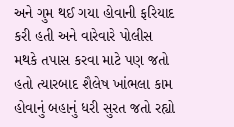અને ગુમ થઈ ગયા હોવાની ફરિયાદ કરી હતી અને વારેવારે પોલીસ મથકે તપાસ કરવા માટે પણ જતો હતો ત્યારબાદ શૈલેષ ખાંભલા કામ હોવાનું બહાનું ધરી સુરત જતો રહ્યો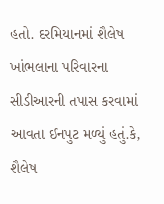હતો. દરમિયાનમાં શૈલેષ ખાંભલાના પરિવારના સીડીઆરની તપાસ કરવામાં આવતા ઈનપુટ મળ્યું હતું.કે, શૈલેષ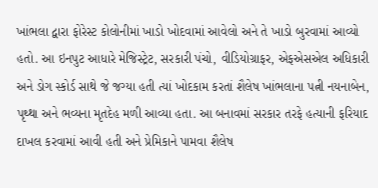ખાંભલા દ્વારા ફોરેસ્ટ કોલોનીમાં ખાડો ખોદવામાં આવેલો અને તે ખાડો બુરવામાં આવ્યો હતો. આ ઇનપુટ આધારે મેજિસ્ટ્રેટ, સરકારી પંચો, વીડિયોગ્રાફર, એફએસએલ અધિકારી અને ડોગ સ્કોર્ડ સાથે જે જગ્યા હતી ત્યાં ખોદકામ કરતાં શૈલેષ ખાંભલાના પત્ની નયનાબેન, પૃથ્થા અને ભવ્યના મૃતદેહ મળી આવ્યા હતા. આ બનાવમાં સરકાર તરફે હત્યાની ફરિયાદ દાખલ કરવામાં આવી હતી અને પ્રેમિકાને પામવા શૈલેષ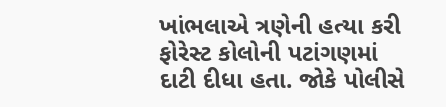ખાંભલાએ ત્રણેની હત્યા કરી ફોરેસ્ટ કોલોની પટાંગણમાં દાટી દીધા હતા. જોકે પોલીસે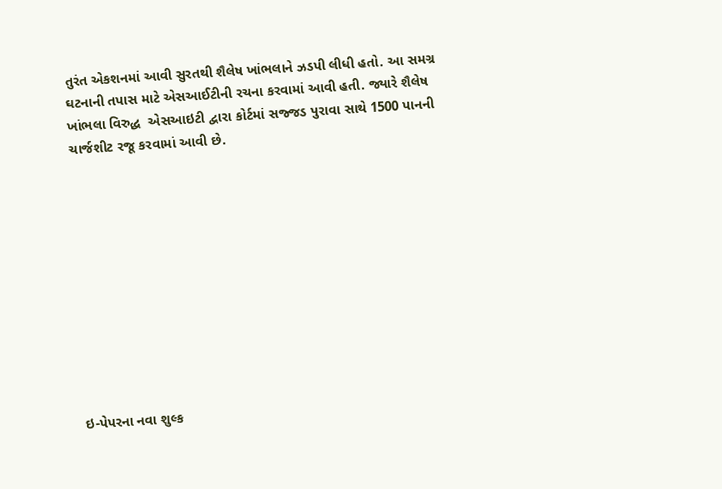તુરંત એકશનમાં આવી સુરતથી શૈલેષ ખાંભલાને ઝડપી લીધી હતો. આ સમગ્ર ઘટનાની તપાસ માટે એસઆઈટીની રચના કરવામાં આવી હતી. જ્યારે શૈલેષ ખાંભલા વિરુદ્ધ  એસઆઇટી દ્વારા કોર્ટમાં સજ્જડ પુરાવા સાથે 1500 પાનની ચાર્જશીટ રજૂ કરવામાં આવી છે.











ઇ-પેપરના નવા શુલ્ક